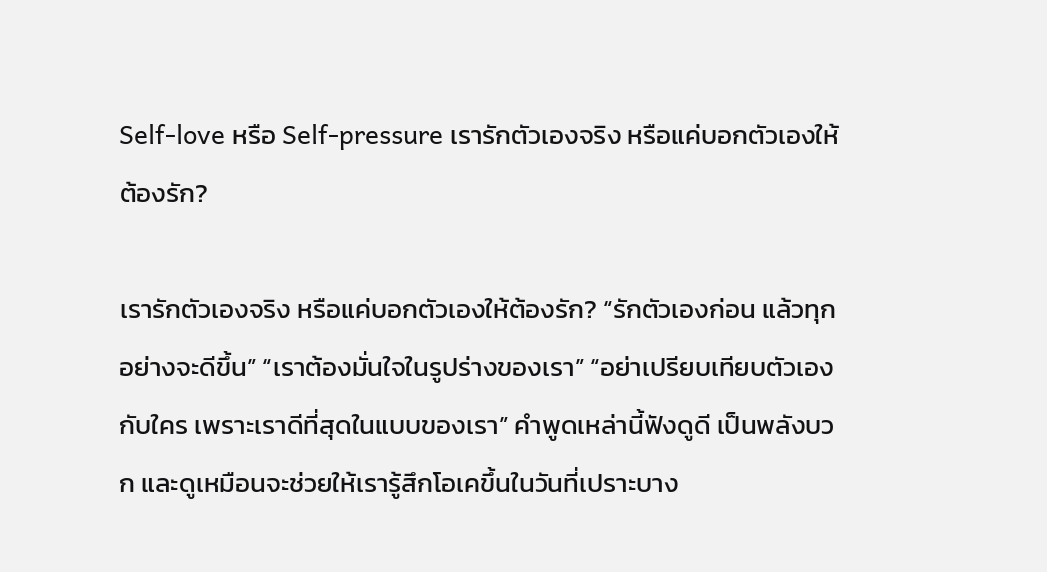Self-love หรือ Self-pressure เรารักตัวเองจริง หรือแค่บอกตัวเองให้ต้องรัก?

เรารักตัวเองจริง หรือแค่บอกตัวเองให้ต้องรัก? “รักตัวเองก่อน แล้วทุกอย่างจะดีขึ้น” “เราต้องมั่นใจในรูปร่างของเรา” “อย่าเปรียบเทียบตัวเองกับใคร เพราะเราดีที่สุดในแบบของเรา” คำพูดเหล่านี้ฟังดูดี เป็นพลังบวก และดูเหมือนจะช่วยให้เรารู้สึกโอเคขึ้นในวันที่เปราะบาง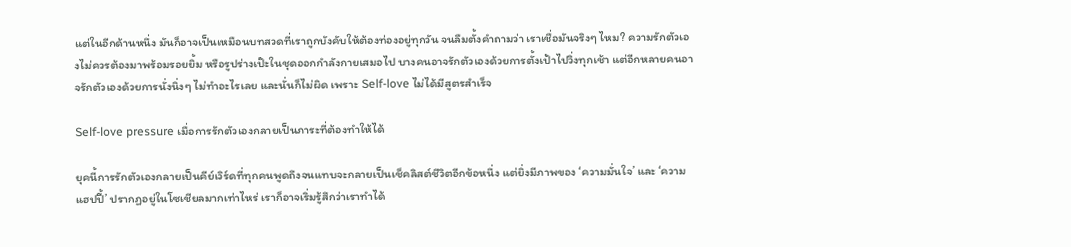แต่ในอีกด้านหนึ่ง มันก็อาจเป็นเหมือนบทสวดที่เราถูกบังคับให้ต้องท่องอยู่ทุกวัน จนลืมตั้งคำถามว่า เราเชื่อมันจริงๆ ไหม? ความรักตัวเองไม่ควรต้องมาพร้อมรอยยิ้ม หรือรูปร่างเป๊ะในชุดออกกำลังกายเสมอไป บางคนอาจรักตัวเองด้วยการตั้งเป้าไปวิ่งทุกเช้า แต่อีกหลายคนอาจรักตัวเองด้วยการนั่งนิ่งๆ ไม่ทำอะไรเลย และนั่นก็ไม่ผิด เพราะ Self-love ไม่ได้มีสูตรสำเร็จ

Self-love pressure เมื่อการรักตัวเองกลายเป็นภาระที่ต้องทำให้ได้

ยุคนี้การรักตัวเองกลายเป็นคีย์เวิร์ดที่ทุกคนพูดถึงจนแทบจะกลายเป็นเช็คลิสต์ชีวิตอีกข้อหนึ่ง แต่ยิ่งมีภาพของ ‘ความมั่นใจ’ และ ‘ความแฮปปี้’ ปรากฏอยู่ในโซเชียลมากเท่าไหร่ เราก็อาจเริ่มรู้สึกว่าเราทำได้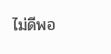ไม่ดีพอ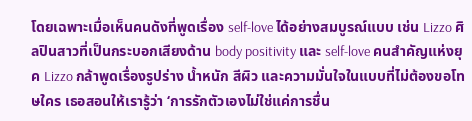โดยเฉพาะเมื่อเห็นคนดังที่พูดเรื่อง self-love ได้อย่างสมบูรณ์แบบ เช่น Lizzo ศิลปินสาวที่เป็นกระบอกเสียงด้าน body positivity และ self-love คนสำคัญแห่งยุค Lizzo กล้าพูดเรื่องรูปร่าง น้ำหนัก สีผิว และความมั่นใจในแบบที่ไม่ต้องขอโทษใคร เธอสอนให้เรารู้ว่า ‘การรักตัวเองไม่ใช่แค่การชื่น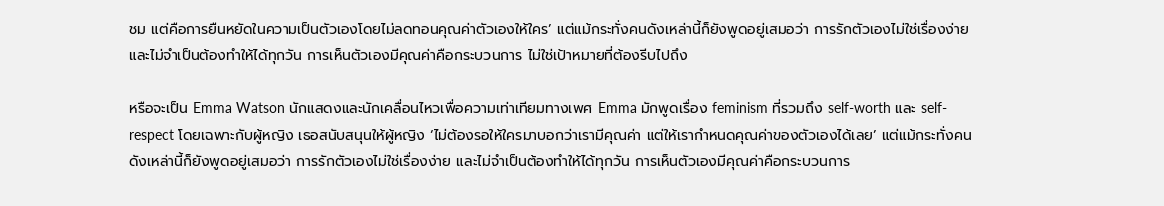ชม แต่คือการยืนหยัดในความเป็นตัวเองโดยไม่ลดทอนคุณค่าตัวเองให้ใคร’ แต่แม้กระทั่งคนดังเหล่านี้ก็ยังพูดอยู่เสมอว่า การรักตัวเองไม่ใช่เรื่องง่าย และไม่จำเป็นต้องทำให้ได้ทุกวัน การเห็นตัวเองมีคุณค่าคือกระบวนการ ไม่ใช่เป้าหมายที่ต้องรีบไปถึง

หรือจะเป็น Emma Watson นักแสดงและนักเคลื่อนไหวเพื่อความเท่าเทียมทางเพศ Emma มักพูดเรื่อง feminism ที่รวมถึง self-worth และ self-respect โดยเฉพาะกับผู้หญิง เธอสนับสนุนให้ผู้หญิง ‘ไม่ต้องรอให้ใครมาบอกว่าเรามีคุณค่า แต่ให้เรากำหนดคุณค่าของตัวเองได้เลย’ แต่แม้กระทั่งคนดังเหล่านี้ก็ยังพูดอยู่เสมอว่า การรักตัวเองไม่ใช่เรื่องง่าย และไม่จำเป็นต้องทำให้ได้ทุกวัน การเห็นตัวเองมีคุณค่าคือกระบวนการ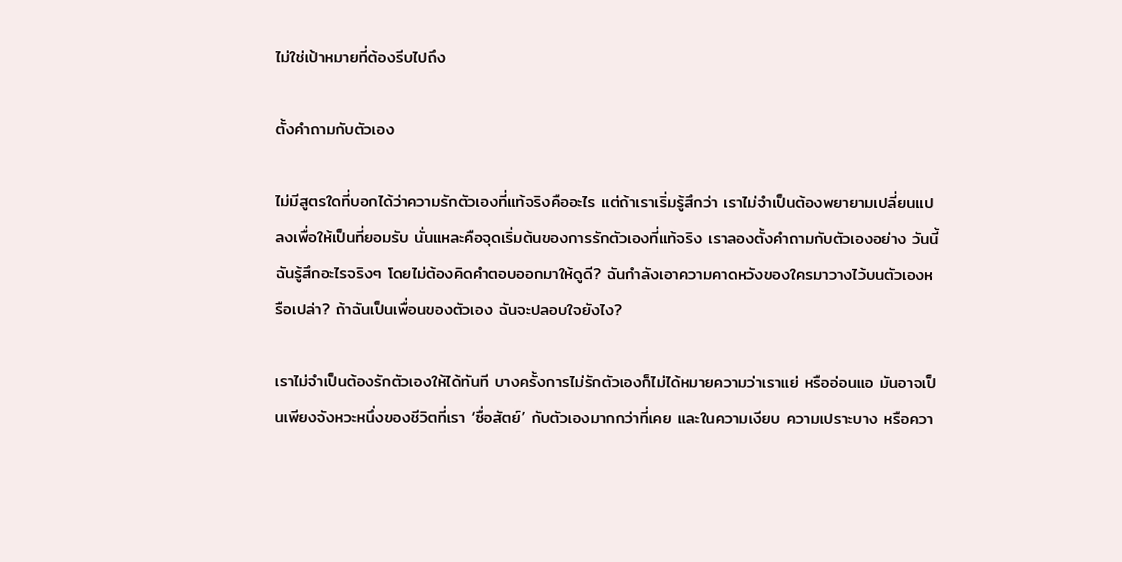ไม่ใช่เป้าหมายที่ต้องรีบไปถึง

ตั้งคำถามกับตัวเอง

ไม่มีสูตรใดที่บอกได้ว่าความรักตัวเองที่แท้จริงคืออะไร แต่ถ้าเราเริ่มรู้สึกว่า เราไม่จำเป็นต้องพยายามเปลี่ยนแปลงเพื่อให้เป็นที่ยอมรับ นั่นแหละคือจุดเริ่มต้นของการรักตัวเองที่แท้จริง เราลองตั้งคำถามกับตัวเองอย่าง วันนี้ฉันรู้สึกอะไรจริงๆ โดยไม่ต้องคิดคำตอบออกมาให้ดูดี? ฉันกำลังเอาความคาดหวังของใครมาวางไว้บนตัวเองหรือเปล่า? ถ้าฉันเป็นเพื่อนของตัวเอง ฉันจะปลอบใจยังไง?

เราไม่จำเป็นต้องรักตัวเองให้ได้ทันที บางครั้งการไม่รักตัวเองก็ไม่ได้หมายความว่าเราแย่ หรืออ่อนแอ มันอาจเป็นเพียงจังหวะหนึ่งของชีวิตที่เรา ‘ซื่อสัตย์’ กับตัวเองมากกว่าที่เคย และในความเงียบ ความเปราะบาง หรือควา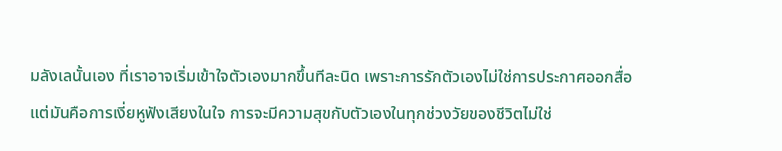มลังเลนั้นเอง ที่เราอาจเริ่มเข้าใจตัวเองมากขึ้นทีละนิด เพราะการรักตัวเองไม่ใช่การประกาศออกสื่อ แต่มันคือการเงี่ยหูฟังเสียงในใจ การจะมีความสุขกับตัวเองในทุกช่วงวัยของชีวิตไม่ใช่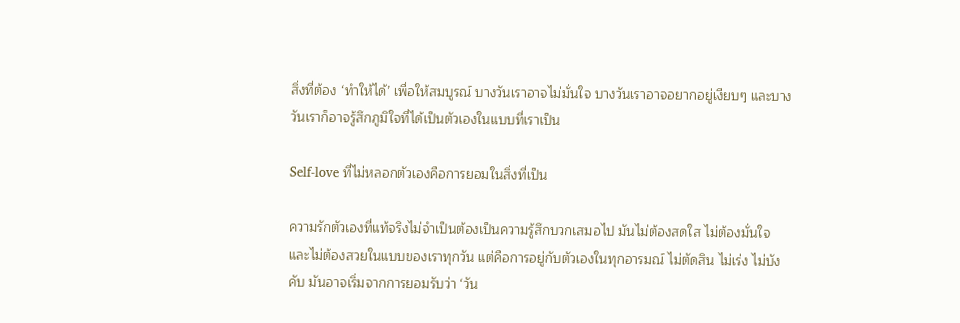สิ่งที่ต้อง ‘ทำให้ได้’ เพื่อให้สมบูรณ์ บางวันเราอาจไม่มั่นใจ บางวันเราอาจอยากอยู่เงียบๆ และบางวันเราก็อาจรู้สึกภูมิใจที่ได้เป็นตัวเองในแบบที่เราเป็น

Self-love ที่ไม่หลอกตัวเองคือการยอมในสิ่งที่เป็น

ความรักตัวเองที่แท้จริงไม่จำเป็นต้องเป็นความรู้สึกบวกเสมอไป มันไม่ต้องสดใส ไม่ต้องมั่นใจ และไม่ต้องสวยในแบบของเราทุกวัน แต่คือการอยู่กับตัวเองในทุกอารมณ์ ไม่ตัดสิน ไม่เร่ง ไม่บังคับ มันอาจเริ่มจากการยอมรับว่า ‘วัน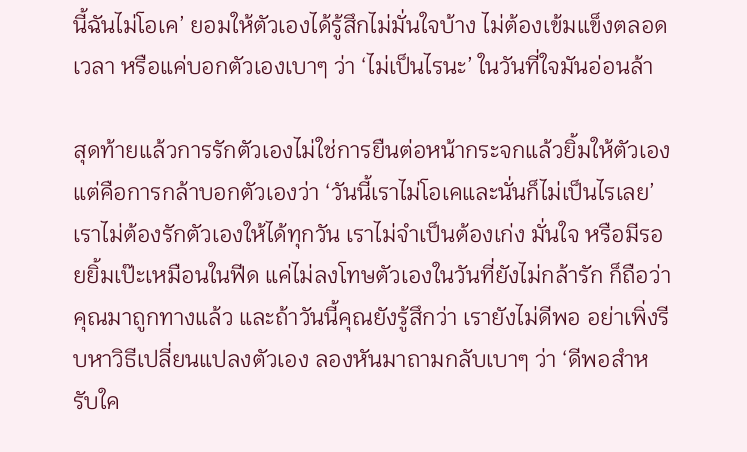นี้ฉันไม่โอเค’ ยอมให้ตัวเองได้รู้สึกไม่มั่นใจบ้าง ไม่ต้องเข้มแข็งตลอดเวลา หรือแค่บอกตัวเองเบาๆ ว่า ‘ไม่เป็นไรนะ’ ในวันที่ใจมันอ่อนล้า

สุดท้ายเเล้วการรักตัวเองไม่ใช่การยืนต่อหน้ากระจกแล้วยิ้มให้ตัวเอง แต่คือการกล้าบอกตัวเองว่า ‘วันนี้เราไม่โอเคและนั่นก็ไม่เป็นไรเลย’ เราไม่ต้องรักตัวเองให้ได้ทุกวัน เราไม่จำเป็นต้องเก่ง มั่นใจ หรือมีรอยยิ้มเป๊ะเหมือนในฟีด แค่ไม่ลงโทษตัวเองในวันที่ยังไม่กล้ารัก ก็ถือว่าคุณมาถูกทางแล้ว และถ้าวันนี้คุณยังรู้สึกว่า เรายังไม่ดีพอ อย่าเพิ่งรีบหาวิธีเปลี่ยนแปลงตัวเอง ลองหันมาถามกลับเบาๆ ว่า ‘ดีพอสำหรับใค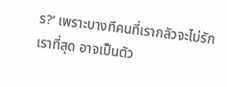ร?’ เพราะบางทีคนที่เรากลัวจะไม่รักเราที่สุด อาจเป็นตัว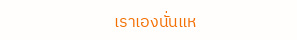เราเองนั่นแห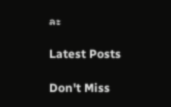ละ

Latest Posts

Don't Miss